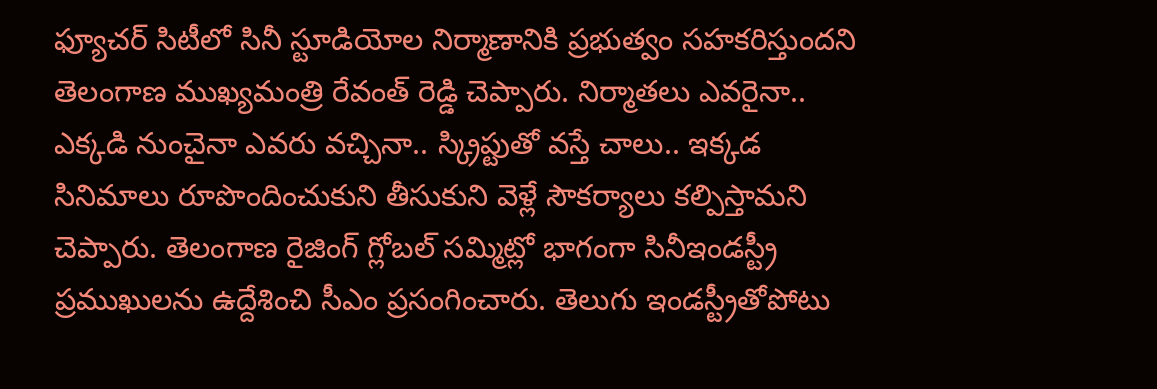ఫ్యూచర్ సిటీలో సినీ స్టూడియోల నిర్మాణానికి ప్రభుత్వం సహకరిస్తుందని తెలంగాణ ముఖ్యమంత్రి రేవంత్ రెడ్డి చెప్పారు. నిర్మాతలు ఎవరైనా.. ఎక్కడి నుంచైనా ఎవరు వచ్చినా.. స్క్రిప్టుతో వస్తే చాలు.. ఇక్కడ సినిమాలు రూపొందించుకుని తీసుకుని వెళ్లే సౌకర్యాలు కల్పిస్తామని చెప్పారు. తెలంగాణ రైజింగ్ గ్లోబల్ సమ్మిట్లో భాగంగా సినీఇండస్ట్రీ ప్రముఖులను ఉద్దేశించి సీఎం ప్రసంగించారు. తెలుగు ఇండస్ట్రీతోపోటు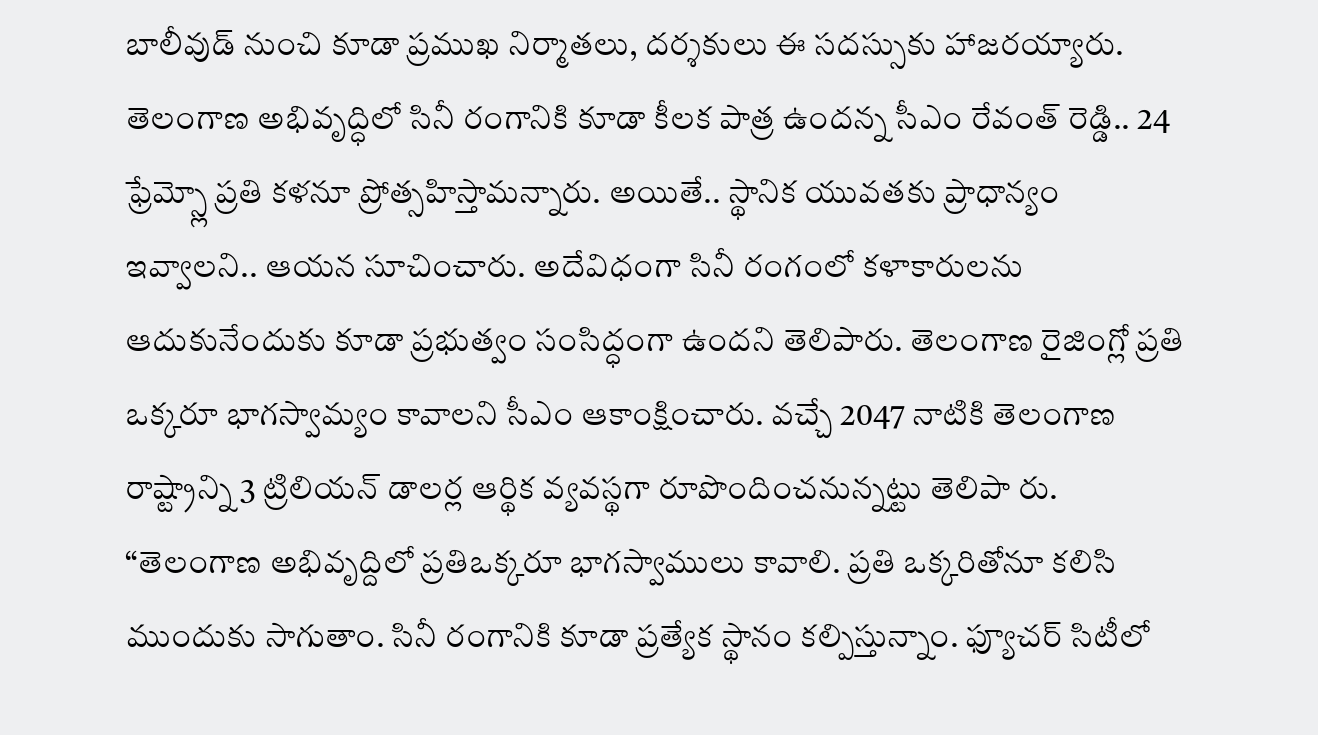బాలీవుడ్ నుంచి కూడా ప్రముఖ నిర్మాతలు, దర్శకులు ఈ సదస్సుకు హాజరయ్యారు.
తెలంగాణ అభివృద్ధిలో సినీ రంగానికి కూడా కీలక పాత్ర ఉందన్న సీఎం రేవంత్ రెడ్డి.. 24 ఫ్రేమ్స్లో ప్రతి కళనూ ప్రోత్సహిస్తామన్నారు. అయితే.. స్థానిక యువతకు ప్రాధాన్యం ఇవ్వాలని.. ఆయన సూచించారు. అదేవిధంగా సినీ రంగంలో కళాకారులను ఆదుకునేందుకు కూడా ప్రభుత్వం సంసిద్ధంగా ఉందని తెలిపారు. తెలంగాణ రైజింగ్లో ప్రతి ఒక్కరూ భాగస్వామ్యం కావాలని సీఎం ఆకాంక్షించారు. వచ్చే 2047 నాటికి తెలంగాణ రాష్ట్రాన్ని 3 ట్రిలియన్ డాలర్ల ఆర్థిక వ్యవస్థగా రూపొందించనున్నట్టు తెలిపా రు.
“తెలంగాణ అభివృద్దిలో ప్రతిఒక్కరూ భాగస్వాములు కావాలి. ప్రతి ఒక్కరితోనూ కలిసి ముందుకు సాగుతాం. సినీ రంగానికి కూడా ప్రత్యేక స్థానం కల్పిస్తున్నాం. ఫ్యూచర్ సిటీలో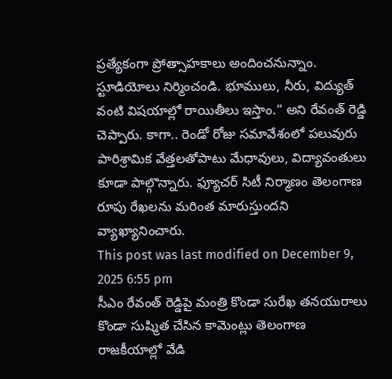ప్రత్యేకంగా ప్రోత్సాహకాలు అందించనున్నాం. స్టూడియోలు నిర్మించండి. భూములు, నీరు, విద్యుత్ వంటి విషయాల్లో రాయితీలు ఇస్తాం.“ అని రేవంత్ రెడ్డి చెప్పారు. కాగా.. రెండో రోజు సమావేశంలో పలువురు పారిశ్రామిక వేత్తలతోపాటు మేధావులు, విద్యావంతులు కూడా పాల్గొన్నారు. ఫ్యూచర్ సిటీ నిర్మాణం తెలంగాణ రూపు రేఖలను మరింత మారుస్తుందని వ్యాఖ్యానించారు.
This post was last modified on December 9, 2025 6:55 pm
సీఎం రేవంత్ రెడ్డిపై మంత్రి కొండా సురేఖ తనయురాలు కొండా సుష్మిత చేసిన కామెంట్లు తెలంగాణ రాజకీయాల్లో వేడి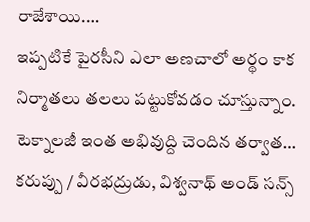రాజేశాయి.…
ఇప్పటికే పైరసీని ఎలా అణచాలో అర్థం కాక నిర్మాతలు తలలు పట్టుకోవడం చూస్తున్నాం. టెక్నాలజీ ఇంత అభివుద్ది చెందిన తర్వాత…
కరుప్పు / వీరభద్రుడు, విశ్వనాథ్ అండ్ సన్స్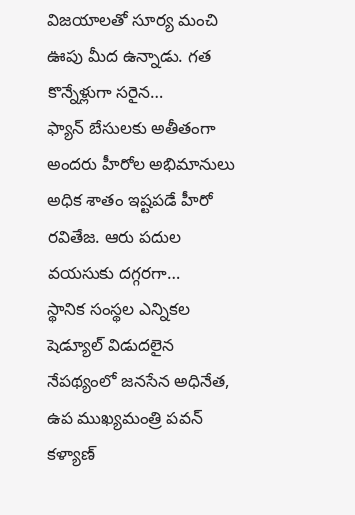విజయాలతో సూర్య మంచి ఊపు మీద ఉన్నాడు. గత కొన్నేళ్లుగా సరైన…
ఫ్యాన్ బేసులకు అతీతంగా అందరు హీరోల అభిమానులు అధిక శాతం ఇష్టపడే హీరో రవితేజ. ఆరు పదుల వయసుకు దగ్గరగా…
స్థానిక సంస్థల ఎన్నికల షెడ్యూల్ విడుదలైన నేపథ్యంలో జనసేన అధినేత, ఉప ముఖ్యమంత్రి పవన్ కళ్యాణ్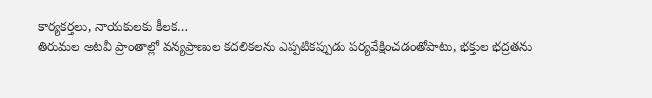కార్యకర్తలు, నాయకులకు కీలక…
తిరుమల అటవీ ప్రాంతాల్లో వన్యప్రాణుల కదలికలను ఎప్పటికప్పుడు పర్యవేక్షించడంతోపాటు, భక్తుల భద్రతను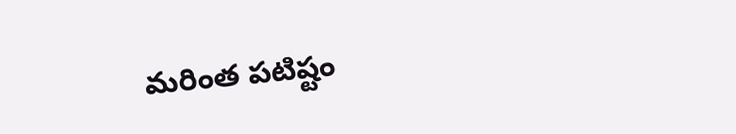మరింత పటిష్టం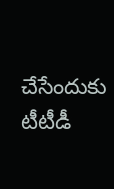చేసేందుకు టీటీడీ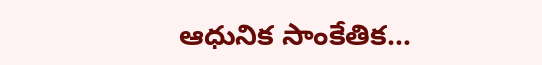ఆధునిక సాంకేతిక…